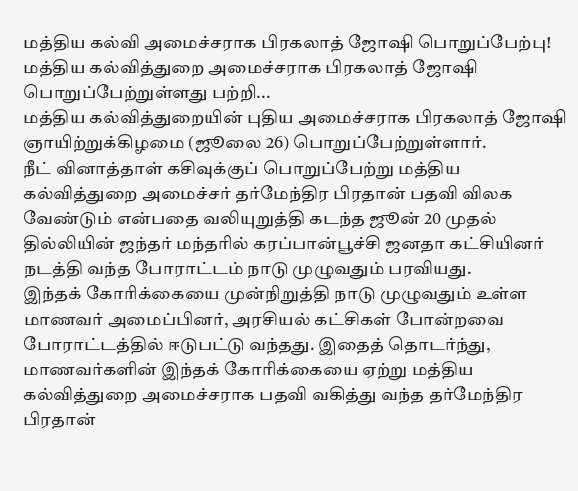மத்திய கல்வி அமைச்சராக பிரகலாத் ஜோஷி பொறுப்பேற்பு!
மத்திய கல்வித்துறை அமைச்சராக பிரகலாத் ஜோஷி பொறுப்பேற்றுள்ளது பற்றி...
மத்திய கல்வித்துறையின் புதிய அமைச்சராக பிரகலாத் ஜோஷி ஞாயிற்றுக்கிழமை (ஜூலை 26) பொறுப்பேற்றுள்ளார்.
நீட் வினாத்தாள் கசிவுக்குப் பொறுப்பேற்று மத்திய கல்வித்துறை அமைச்சர் தர்மேந்திர பிரதான் பதவி விலக வேண்டும் என்பதை வலியுறுத்தி கடந்த ஜூன் 20 முதல் தில்லியின் ஜந்தர் மந்தரில் கரப்பான்பூச்சி ஜனதா கட்சியினர் நடத்தி வந்த போராட்டம் நாடு முழுவதும் பரவியது.
இந்தக் கோரிக்கையை முன்நிறுத்தி நாடு முழுவதும் உள்ள மாணவர் அமைப்பினர், அரசியல் கட்சிகள் போன்றவை போராட்டத்தில் ஈடுபட்டு வந்தது. இதைத் தொடர்ந்து, மாணவர்களின் இந்தக் கோரிக்கையை ஏற்று மத்திய கல்வித்துறை அமைச்சராக பதவி வகித்து வந்த தர்மேந்திர பிரதான்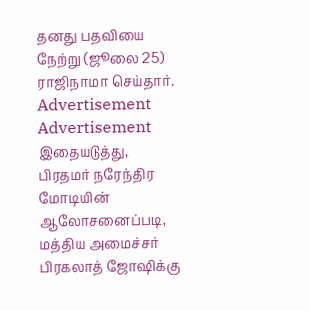தனது பதவியை நேற்று (ஜூலை 25) ராஜிநாமா செய்தார்.
Advertisement
Advertisement
இதையடுத்து, பிரதமர் நரேந்திர மோடியின் ஆலோசனைப்படி, மத்திய அமைச்சர் பிரகலாத் ஜோஷிக்கு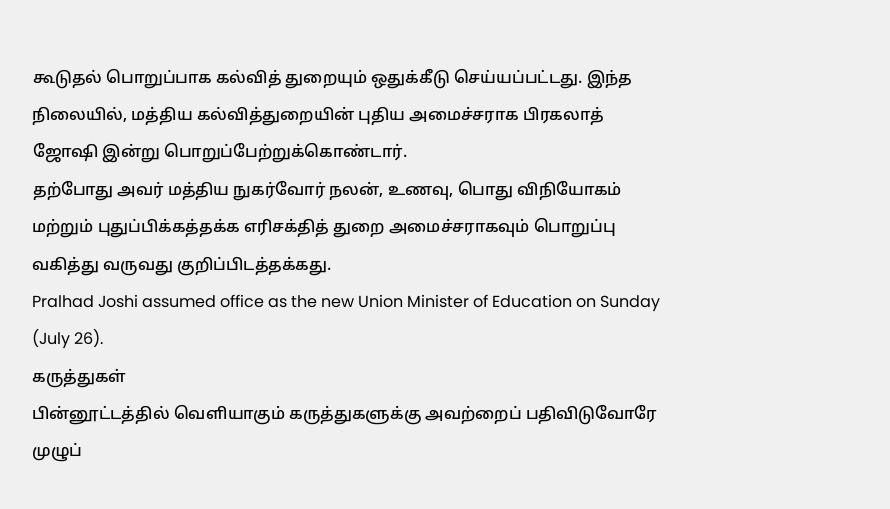கூடுதல் பொறுப்பாக கல்வித் துறையும் ஒதுக்கீடு செய்யப்பட்டது. இந்த நிலையில், மத்திய கல்வித்துறையின் புதிய அமைச்சராக பிரகலாத் ஜோஷி இன்று பொறுப்பேற்றுக்கொண்டார்.
தற்போது அவர் மத்திய நுகர்வோர் நலன், உணவு, பொது விநியோகம் மற்றும் புதுப்பிக்கத்தக்க எரிசக்தித் துறை அமைச்சராகவும் பொறுப்பு வகித்து வருவது குறிப்பிடத்தக்கது.
Pralhad Joshi assumed office as the new Union Minister of Education on Sunday (July 26).
கருத்துகள்
பின்னூட்டத்தில் வெளியாகும் கருத்துகளுக்கு அவற்றைப் பதிவிடுவோரே முழுப்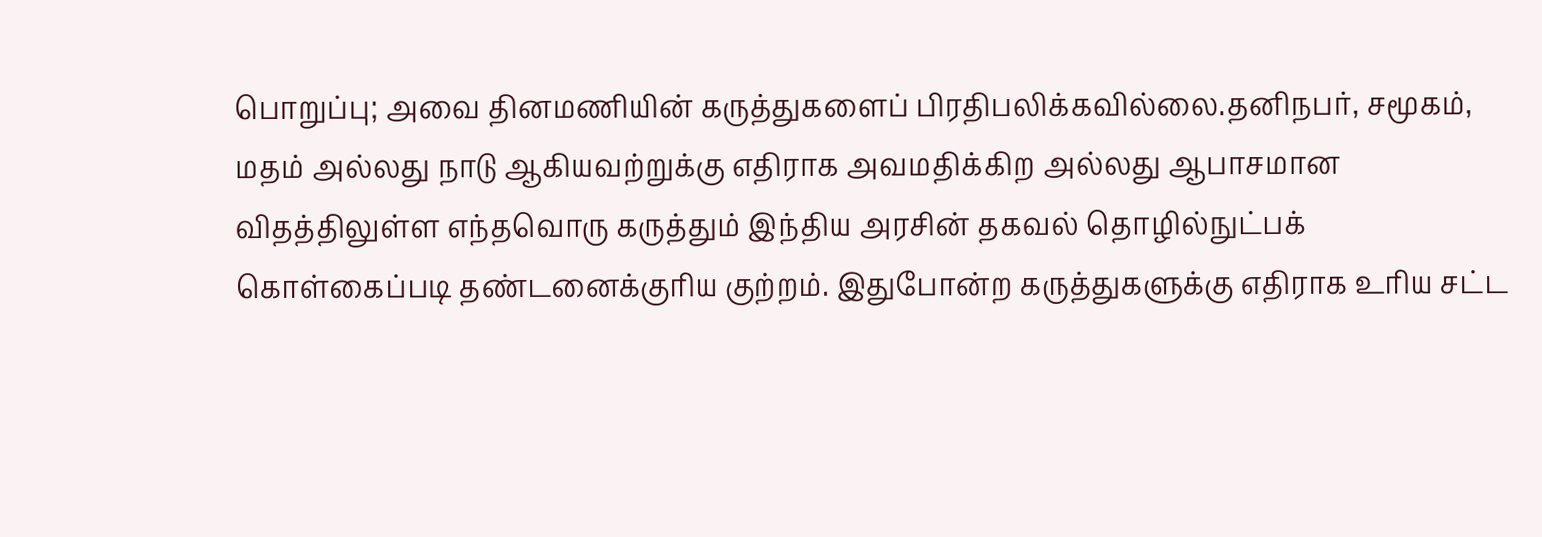பொறுப்பு; அவை தினமணியின் கருத்துகளைப் பிரதிபலிக்கவில்லை.தனிநபர், சமூகம், மதம் அல்லது நாடு ஆகியவற்றுக்கு எதிராக அவமதிக்கிற அல்லது ஆபாசமான விதத்திலுள்ள எந்தவொரு கருத்தும் இந்திய அரசின் தகவல் தொழில்நுட்பக் கொள்கைப்படி தண்டனைக்குரிய குற்றம். இதுபோன்ற கருத்துகளுக்கு எதிராக உரிய சட்ட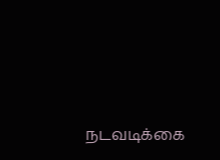நடவடிக்கை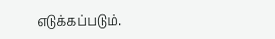எடுக்கப்படும்.